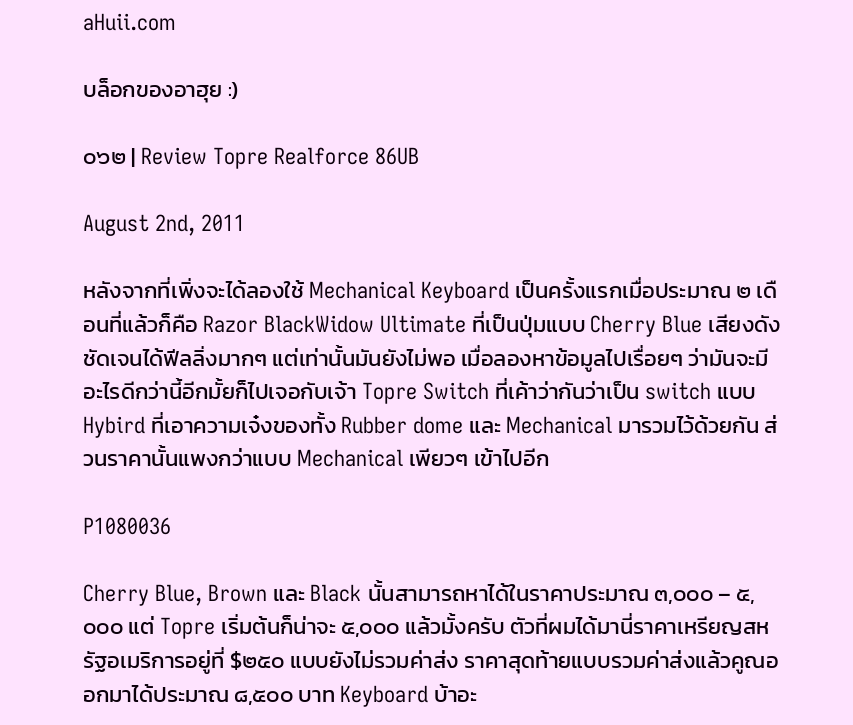aHuii.com

บล็อกของอาฮุย :)

๐๖๒ | Review Topre Realforce 86UB

August 2nd, 2011

หลังจากที่เพิ่งจะได้ลองใช้ Mechanical Keyboard เป็นครั้งแรกเมื่อประมาณ ๒ เดือนที่แล้วก็คือ Razor BlackWidow Ultimate ที่เป็นปุ่มแบบ Cherry Blue เสียงดังชัดเจนได้ฟีลลิ่งมากๆ แต่เท่านั้นมันยังไม่พอ เมื่อลองหาข้อมูลไปเรื่อยๆ ว่ามันจะมีอะไรดีกว่านี้อีกมั้ยก็ไปเจอกับเจ้า Topre Switch ที่เค้าว่ากันว่าเป็น switch แบบ Hybird ที่เอาความเจ๋งของทั้ง Rubber dome และ Mechanical มารวมไว้ด้วยกัน ส่วนราคานั้นแพงกว่าแบบ Mechanical เพียวๆ เข้าไปอีก

P1080036

Cherry Blue, Brown และ Black นั้นสามารถหาได้ในราคาประมาณ ๓,๐๐๐ – ๕,๐๐๐ แต่ Topre เริ่มต้นก็น่าจะ ๕,๐๐๐ แล้วมั้งครับ ตัวที่ผมได้มานี่ราคาเหรียญสหรัฐอเมริการอยู่ที่ $๒๕๐ แบบยังไม่รวมค่าส่ง ราคาสุดท้ายแบบรวมค่าส่งแล้วคูณออกมาได้ประมาณ ๘,๕๐๐ บาท Keyboard บ้าอะ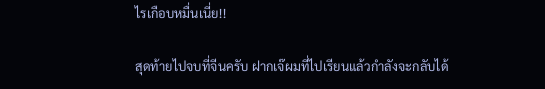ไรเกือบหมื่นเนี่ย!!

สุดท้ายไปจบที่จีนครับ ฝากเจ๊ผมที่ไปเรียนแล้วกำลังจะกลับได้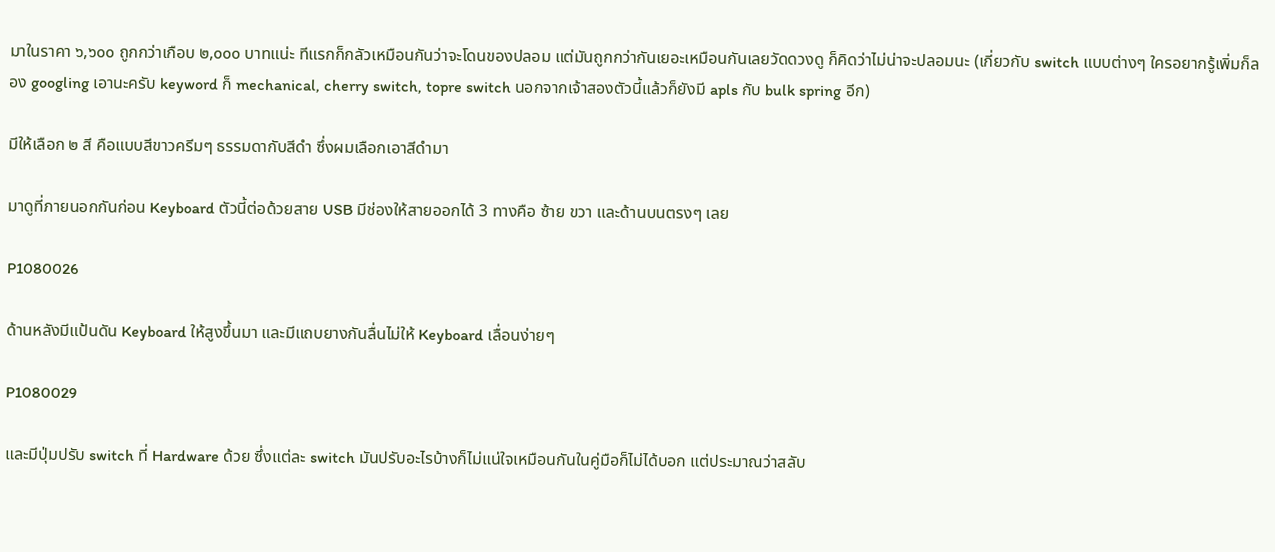มาในราคา ๖,๖๐๐ ถูกกว่าเกือบ ๒,๐๐๐ บาทแน่ะ ทีแรกก็กลัวเหมือนกันว่าจะโดนของปลอม แต่มันถูกกว่ากันเยอะเหมือนกันเลยวัดดวงดู ก็คิดว่าไม่น่าจะปลอมนะ (เกี่ยวกับ switch แบบต่างๆ ใครอยากรู้เพิ่มก็ลอง googling เอานะครับ keyword ก็ mechanical, cherry switch, topre switch นอกจากเจ้าสองตัวนี้แล้วก็ยังมี apls กับ bulk spring อีก)

มีให้เลือก ๒ สี คือแบบสีขาวครีมๆ ธรรมดากับสีดำ ซึ่งผมเลือกเอาสีดำมา

มาดูที่ภายนอกกันก่อน Keyboard ตัวนี้ต่อด้วยสาย USB มีช่องให้สายออกได้ 3 ทางคือ ซ้าย ขวา และด้านบนตรงๆ เลย

P1080026

ด้านหลังมีแป้นดัน Keyboard ให้สูงขึ้นมา และมีแถบยางกันลื่นไม่ให้ Keyboard เลื่อนง่ายๆ

P1080029

และมีปุ่มปรับ switch ที่ Hardware ด้วย ซึ่งแต่ละ switch มันปรับอะไรบ้างก็ไม่แน่ใจเหมือนกันในคู่มือก็ไม่ได้บอก แต่ประมาณว่าสลับ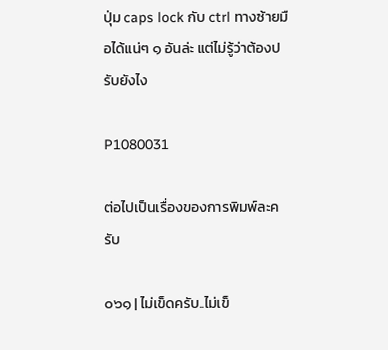ปุ่ม caps lock กับ ctrl ทางซ้ายมือได้แน่ๆ ๑ อันล่ะ แต่ไม่รู้ว่าต้องปรับยังไง

P1080031

ต่อไปเป็นเรื่องของการพิมพ์ละครับ

๐๖๑ | ไม่เข็ดครับ..ไม่เข็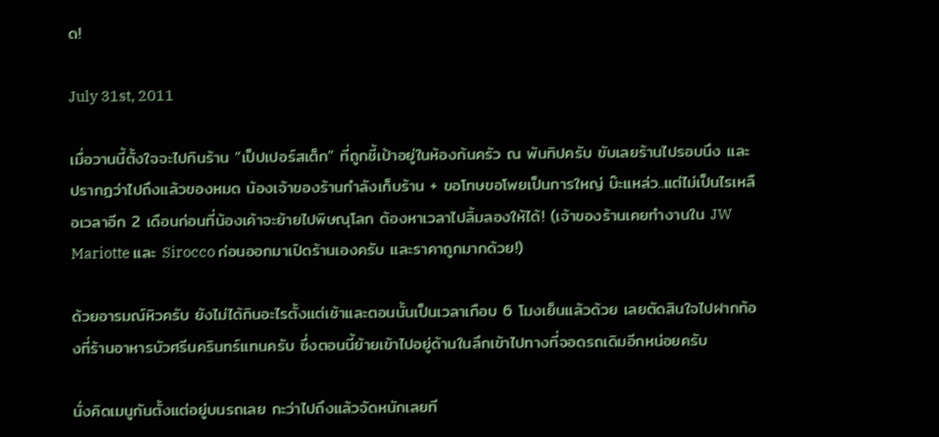ด!

July 31st, 2011

เมื่อวานนี้ตั้งใจจะไปกินร้าน “เป็ปเปอร์สเต็ก” ที่ถูกชี้เป้าอยู่ในห้องก้นครัว ณ พันทิปครับ ขับเลยร้านไปรอบนึง และปรากฏว่าไปถึงแล้วของหมด น้องเจ้าของร้านกำลังเก็บร้าน + ขอโทษขอโพยเป็นการใหญ่ บ๊ะแหล่ว..แต่ไม่เป็นไรเหลือเวลาอีก 2 เดือนก่อนที่น้องเค้าจะย้ายไปพิษณุโลก ต้องหาเวลาไปลิ้มลองให้ได้! (เจ้าของร้านเคยทำงานใน JW Mariotte และ Sirocco ก่อนออกมาเปิดร้านเองครับ และราคาถูกมากด้วย!)

ด้วยอารมณ์หิวครับ ยังไม่ได้กินอะไรตั้งแต่เช้าและตอนนั้นเป็นเวลาเกือบ 6 โมงเย็นแล้วด้วย เลยตัดสินใจไปฝากท้องที่ร้านอาหารบัวศรีนครินทร์แทนครับ ซึ่งตอนนี้ย้ายเข้าไปอยู่ด้านในลึกเข้าไปทางที่จอดรถเดิมอีกหน่อยครับ

นั่งคิดเมนูกันตั้งแต่อยู่บนรถเลย กะว่าไปถึงแล้วจัดหนักเลยที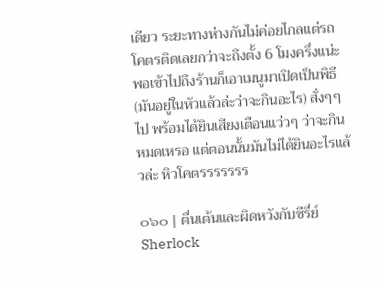เดียว ระยะทางห่างกันไม่ค่อยไกลแต่รถโคตรติดเลยกว่าจะถึงตั้ง 6 โมงครึ่งแน่ะ พอเข้าไปถึงร้านก็เอาเมนูมาเปิดเป็นพิธี (มันอยู่ในหัวแล้วล่ะว่าจะกินอะไร) สั่งๆๆ ไป พร้อมได้ยินเสียงเตือนแว่วๆ ว่าจะกินหมดเหรอ แต่ตอนนั้นมันไม่ได้ยินอะไรแล้วล่ะ หิวโคตรรรรรรร

๐๖๐ | ตื่นเต้นและผิดหวังกับซีรี่ย์ Sherlock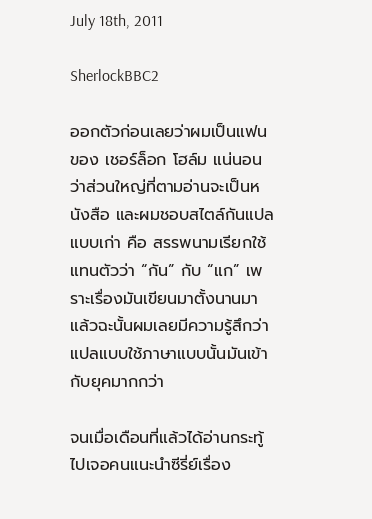July 18th, 2011

SherlockBBC2

ออกตัวก่อนเลยว่าผมเป็นแฟนของ เชอร์ล็อก โฮล์ม แน่นอนว่าส่วนใหญ่ที่ตามอ่านจะเป็นหนังสือ และผมชอบสไตล์กันแปลแบบเก่า คือ สรรพนามเรียกใช้แทนตัวว่า “กัน” กับ “แก” เพราะเรื่องมันเขียนมาตั้งนานมาแล้วฉะนั้นผมเลยมีความรู้สึกว่าแปลแบบใช้ภาษาแบบนั้นมันเข้ากับยุคมากกว่า

จนเมื่อเดือนที่แล้วได้อ่านกระทู้ไปเจอคนแนะนำซีรี่ย์เรื่อง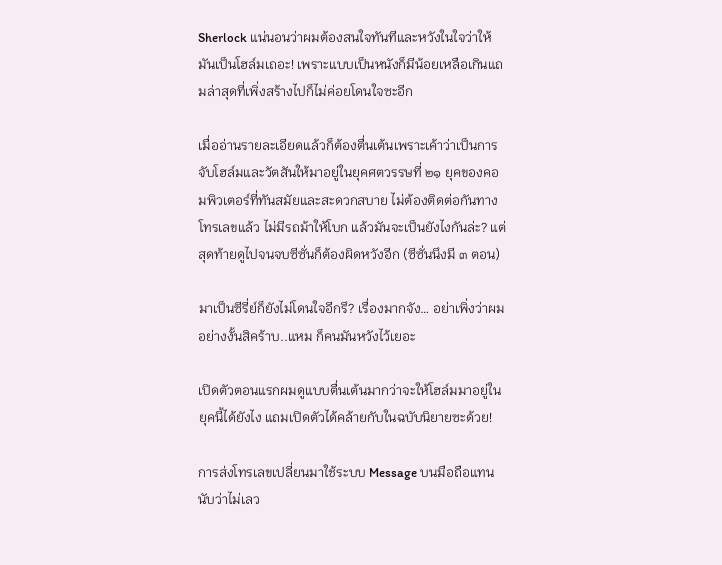Sherlock แน่นอนว่าผมต้องสนใจทันทีและหวังในใจว่าให้มันเป็นโฮล์มเถอะ! เพราะแบบเป็นหนังก็มีน้อยเหลือเกินแถมล่าสุดที่เพิ่งสร้างไปก็ไม่ค่อยโดนใจซะอีก

เมื่ออ่านรายละเอียดแล้วก็ต้องตื่นเต้นเพราะเค้าว่าเป็นการจับโฮล์มและวัตสันให้มาอยู่ในยุคศตวรรษที่ ๒๑ ยุคของคอมพิวเตอร์ที่ทันสมัยและสะดวกสบาย ไม่ต้องติดต่อกันทางโทรเลขแล้ว ไม่มีรถม้าให้โบก แล้วมันจะเป็นยังไงกันล่ะ? แต่สุดท้ายดูไปจนจบซีซั่นก็ต้องผิดหวังอีก (ซีซั่นนึงมี ๓ ตอน)

มาเป็นซีรี่ย์ก็ยังไม่โดนใจอีกรึ? เรื่องมากจัง… อย่าเพิ่งว่าผมอย่างงั้นสิคร้าบ..แหม ก็คนมันหวังไว้เยอะ

เปิดตัวตอนแรกผมดูแบบตื่นเต้นมากว่าจะให้โฮล์มมาอยู่ในยุคนี้ได้ยังไง แถมเปิดตัวได้คล้ายกับในฉบับนิยายซะด้วย!

การส่งโทรเลขเปลี่ยนมาใช้ระบบ Message บนมือถือแทนนับว่าไม่เลว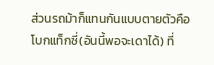ส่วนรถม้าก็แทนกันแบบตายตัวคือโบกแท็กซี่(อันนี้พอจะเดาได้) ที่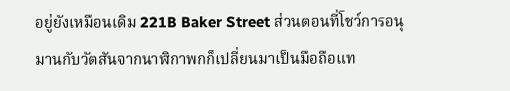อยู่ยังเหมือนเดิม 221B Baker Street ส่วนตอนที่โชว์การอนุมานกับวัตสันจากนาฬิกาพกก็เปลี่ยนมาเป็นมือถือแท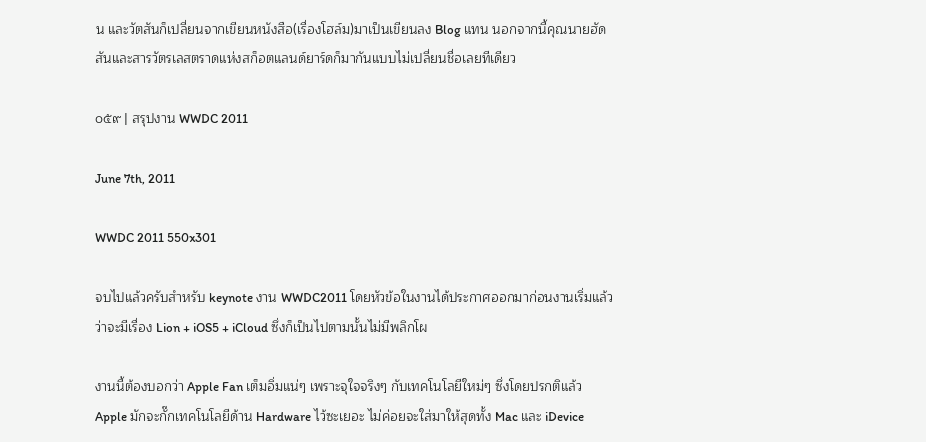น และวัตสันก็เปลี่ยนจากเขียนหนังสือ(เรื่องโฮล์ม)มาเป็นเขียนลง Blog แทน นอกจากนี้คุณนายฮัดสันและสารวัตรเลสตราดแห่งสก็อตแลนด์ยาร์ดก็มากันแบบไม่เปลี่ยนชื่อเลยทีเดียว

๐๕๙ | สรุปงาน WWDC 2011

June 7th, 2011

WWDC 2011 550x301

จบไปแล้วครับสำหรับ keynote งาน WWDC2011 โดยหัวข้อในงานได้ประกาศออกมาก่อนงานเริ่มแล้วว่าจะมีเรื่อง Lion + iOS5 + iCloud ซึ่งก็เป็นไปตามนั้นไม่มีพลิกโผ

งานนี้ต้องบอกว่า Apple Fan เต็มอิ่มแน่ๆ เพราะจุใจจริงๆ กับเทคโนโลยีใหม่ๆ ซึ่งโดยปรกติแล้ว Apple มักจะกั๊กเทคโนโลยีด้าน Hardware ไว้ซะเยอะ ไม่ค่อยจะใส่มาให้สุดทั้ง Mac และ iDevice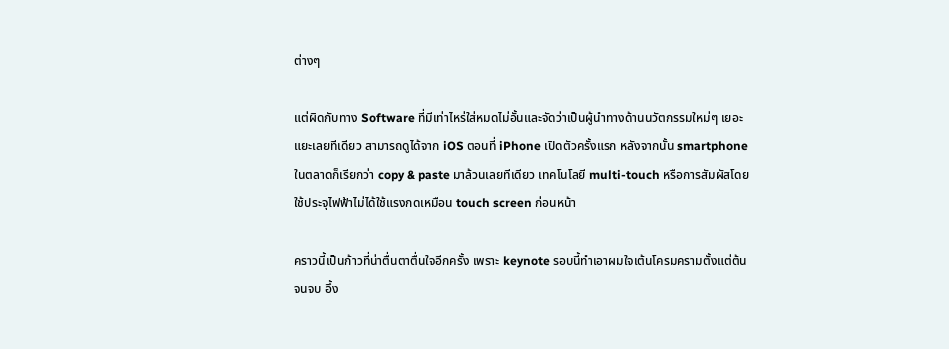ต่างๆ

แต่ผิดกับทาง Software ที่มีเท่าไหร่ใส่หมดไม่อั้นและจัดว่าเป็นผู้นำทางด้านนวัตกรรมใหม่ๆ เยอะแยะเลยทีเดียว สามารถดูได้จาก iOS ตอนที่ iPhone เปิดตัวครั้งแรก หลังจากนั้น smartphone ในตลาดก็เรียกว่า copy & paste มาล้วนเลยทีเดียว เทคโนโลยี multi-touch หรือการสัมผัสโดยใช้ประจุไฟฟ้าไม่ได้ใช้แรงกดเหมือน touch screen ก่อนหน้า

คราวนี้เป็นก้าวที่น่าตื่นตาตื่นใจอีกครั้ง เพราะ keynote รอบนี้ทำเอาผมใจเต้นโครมครามตั้งแต่ต้นจนจบ อึ้ง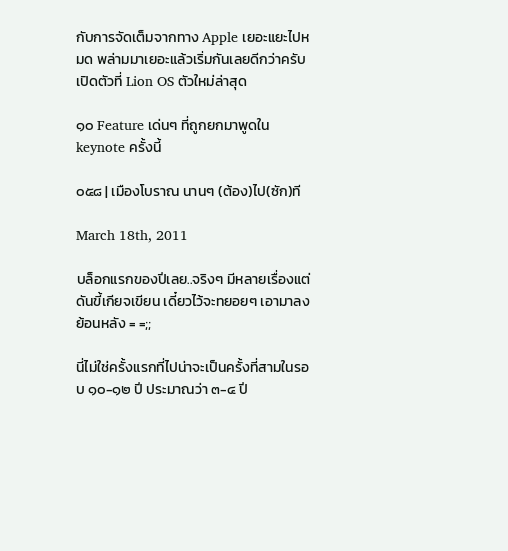กับการจัดเต็มจากทาง Apple เยอะแยะไปหมด พล่ามมาเยอะแล้วเริ่มกันเลยดีกว่าครับ เปิดตัวที่ Lion OS ตัวใหม่ล่าสุด

๑๐ Feature เด่นๆ ที่ถูกยกมาพูดใน keynote ครั้งนี้

๐๕๘ | เมืองโบราณ นานๆ (ต้อง)ไป(ซัก)ที

March 18th, 2011

บล็อกแรกของปีเลย..จริงๆ มีหลายเรื่องแต่ดันขี้เกียจเขียน เดี๋ยวไว้จะทยอยๆ เอามาลงย้อนหลัง = =;;

นี่ไม่ใช่ครั้งแรกที่ไปน่าจะเป็นครั้งที่สามในรอบ ๑๐-๑๒ ปี ประมาณว่า ๓-๔ ปี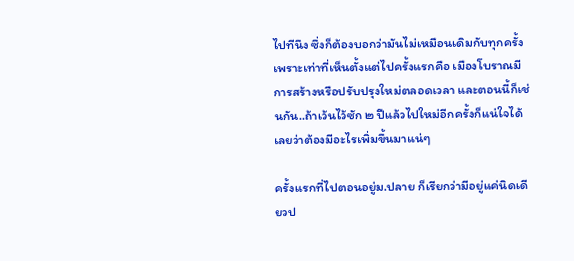ไปทีนึง ซึ่งก็ต้องบอกว่ามันไม่เหมือนเดิมกับทุกครั้งเพราะเท่าที่เห็นตั้งแต่ไปครั้งแรกคือ เมืองโบราณมีการสร้างหรือปรับปรุงใหม่ตลอดเวลา และตอนนี้ก็เช่นกัน..ถ้าเว้นไว้ซัก ๒ ปีแล้วไปใหม่อีกครั้งก็แน่ใจได้เลยว่าต้องมีอะไรเพิ่มขึ้นมาแน่ๆ

ครั้งแรกที่ไปตอนอยู่ม.ปลาย ก็เรียกว่ามีอยู่แค่นิดเดียวป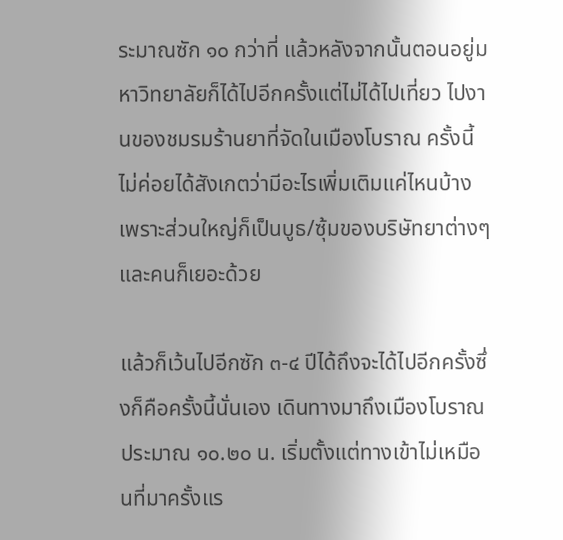ระมาณซัก ๑๐ กว่าที่ แล้วหลังจากนั้นตอนอยู่มหาวิทยาลัยก็ได้ไปอีกครั้งแต่ไม่ได้ไปเที่ยว ไปงานของชมรมร้านยาที่จัดในเมืองโบราณ ครั้งนี้ไม่ค่อยได้สังเกตว่ามีอะไรเพิ่มเติมแค่ไหนบ้างเพราะส่วนใหญ่ก็เป็นบูธ/ซุ้มของบริษัทยาต่างๆ และคนก็เยอะด้วย

แล้วก็เว้นไปอีกซัก ๓-๔ ปีได้ถึงจะได้ไปอีกครั้งซึ่งก็คือครั้งนี้นั่นเอง เดินทางมาถึงเมืองโบราณประมาณ ๑๐.๒๐ น. เริ่มตั้งแต่ทางเข้าไม่เหมือนที่มาครั้งแร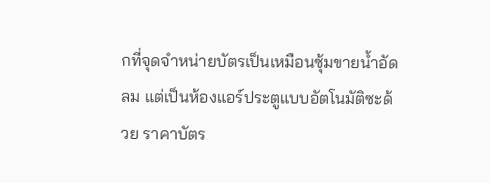กที่จุดจำหน่ายบัตรเป็นเหมือนซุ้มขายน้ำอัดลม แต่เป็นห้องแอร์ประตูแบบอัตโนมัติซะด้วย ราคาบัตร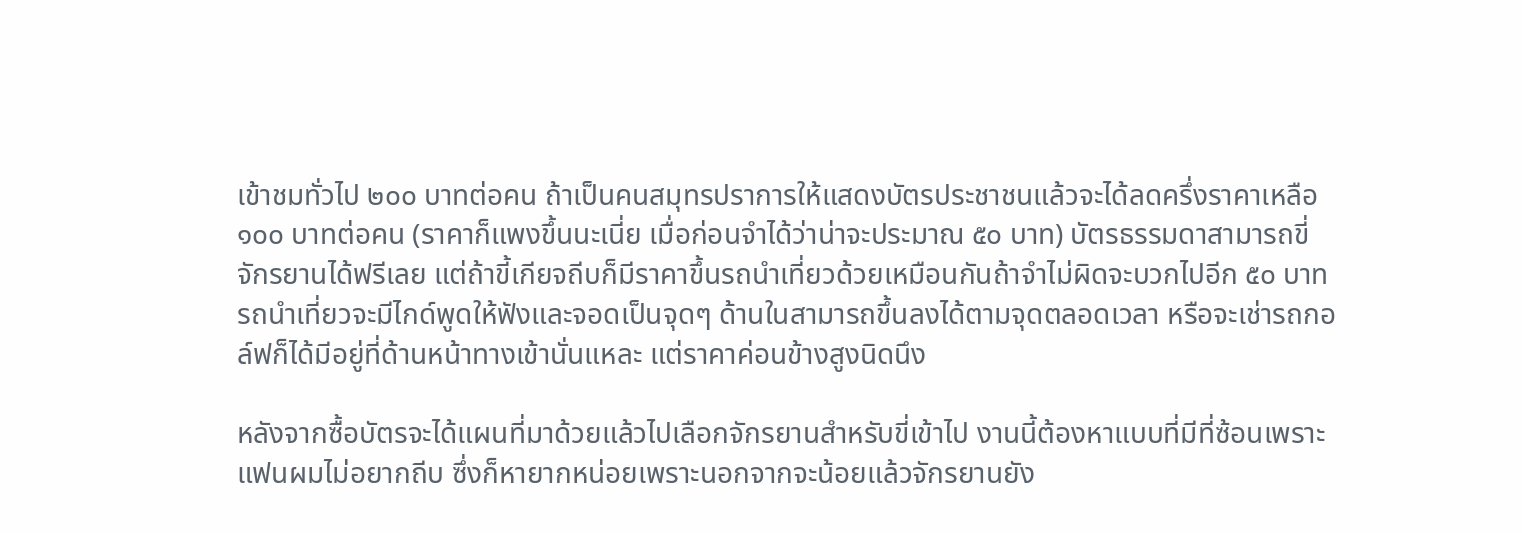เข้าชมทั่วไป ๒๐๐ บาทต่อคน ถ้าเป็นคนสมุทรปราการให้แสดงบัตรประชาชนแล้วจะได้ลดครึ่งราคาเหลือ ๑๐๐ บาทต่อคน (ราคาก็แพงขึ้นนะเนี่ย เมื่อก่อนจำได้ว่าน่าจะประมาณ ๕๐ บาท) บัตรธรรมดาสามารถขี่จักรยานได้ฟรีเลย แต่ถ้าขี้เกียจถีบก็มีราคาขึ้นรถนำเที่ยวด้วยเหมือนกันถ้าจำไม่ผิดจะบวกไปอีก ๕๐ บาท รถนำเที่ยวจะมีไกด์พูดให้ฟังและจอดเป็นจุดๆ ด้านในสามารถขึ้นลงได้ตามจุดตลอดเวลา หรือจะเช่ารถกอล์ฟก็ได้มีอยู่ที่ด้านหน้าทางเข้านั่นแหละ แต่ราคาค่อนข้างสูงนิดนึง

หลังจากซื้อบัตรจะได้แผนที่มาด้วยแล้วไปเลือกจักรยานสำหรับขี่เข้าไป งานนี้ต้องหาแบบที่มีที่ซ้อนเพราะแฟนผมไม่อยากถีบ ซึ่งก็หายากหน่อยเพราะนอกจากจะน้อยแล้วจักรยานยัง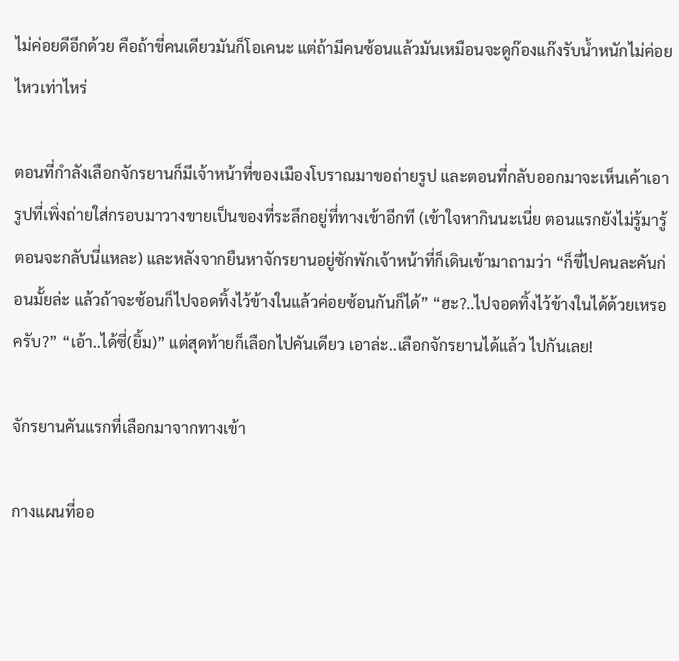ไม่ค่อยดีอีกด้วย คือถ้าขี่คนเดียวมันก็โอเคนะ แต่ถ้ามีคนซ้อนแล้วมันเหมือนจะดูก๊องแก๊งรับน้ำหนักไม่ค่อยไหวเท่าไหร่

ตอนที่กำลังเลือกจักรยานก็มีเจ้าหน้าที่ของเมืองโบราณมาขอถ่ายรูป และตอนที่กลับออกมาจะเห็นเค้าเอารูปที่เพิ่งถ่ายใส่กรอบมาวางขายเป็นของที่ระลึกอยู่ที่ทางเข้าอีกที (เข้าใจหากินนะเนี่ย ตอนแรกยังไม่รู้มารู้ตอนจะกลับนี่แหละ) และหลังจากยืนหาจักรยานอยู่ซักพักเจ้าหน้าที่ก็เดินเข้ามาถามว่า “ก็ขี่ไปคนละคันก่อนมั้ยล่ะ แล้วถ้าจะซ้อนก็ไปจอดทิ้งไว้ข้างในแล้วค่อยซ้อนกันก็ได้” “ฮะ?..ไปจอดทิ้งไว้ข้างในได้ด้วยเหรอครับ?” “เอ้า..ได้ซี่(ยิ้ม)” แต่สุดท้ายก็เลือกไปคันเดียว เอาล่ะ..เลือกจักรยานได้แล้ว ไปกันเลย!

จักรยานคันแรกที่เลือกมาจากทางเข้า

กางแผนที่ออ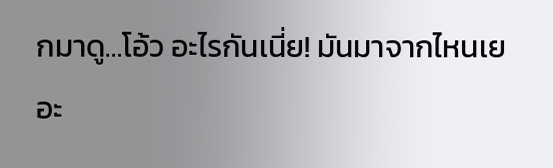กมาดู…โอ้ว อะไรกันเนี่ย! มันมาจากไหนเยอะ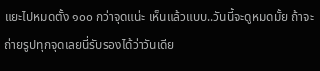แยะไปหมดตั้ง ๑๐๐ กว่าจุดแน่ะ เห็นแล้วแบบ..วันนี้จะดูหมดมั้ย ถ้าจะถ่ายรูปทุกจุดเลยนี่รับรองได้ว่าวันเดีย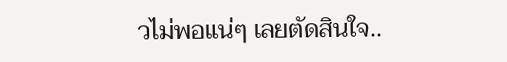วไม่พอแน่ๆ เลยตัดสินใจ..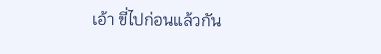เอ้า ขี่ไปก่อนแล้วกัน